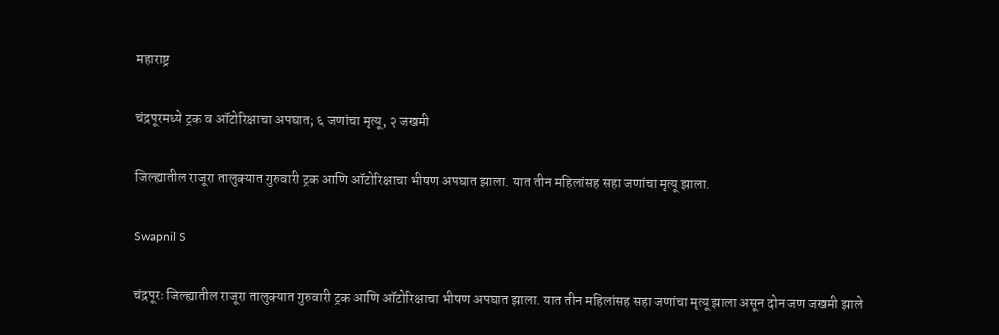महाराष्ट्र

चंद्रपूरमध्ये ट्रक व ऑटोरिक्षाचा अपघात; ६ जणांचा मृत्यू, २ जखमी

जिल्ह्यातील राजूरा तालुक्यात गुरुवारी ट्रक आणि ऑटोरिक्षाचा भीषण अपघात झाला. यात तीन महिलांसह सहा जणांचा मृत्यू झाला.

Swapnil S

चंद्रपूरः जिल्ह्यातील राजूरा तालुक्यात गुरुवारी ट्रक आणि ऑटोरिक्षाचा भीषण अपघात झाला. यात तीन महिलांसह सहा जणांचा मृत्यू झाला असून दोन जण जखमी झाले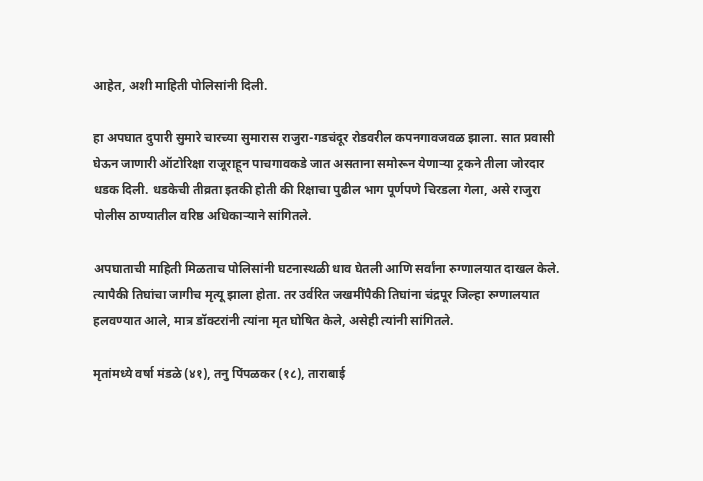आहेत, अशी माहिती पोलिसांनी दिली.

हा अपघात दुपारी सुमारे चारच्या सुमारास राजुरा-गडचंदूर रोडवरील कपनगावजवळ झाला. सात प्रवासी घेऊन जाणारी ऑटोरिक्षा राजूराहून पाचगावकडे जात असताना समोरून येणाऱ्या ट्रकने तीला जोरदार धडक दिली. धडकेची तीव्रता इतकी होती की रिक्षाचा पुढील भाग पूर्णपणे चिरडला गेला, असे राजुरा पोलीस ठाण्यातील वरिष्ठ अधिकाऱ्याने सांगितले.

अपघाताची माहिती मिळताच पोलिसांनी घटनास्थळी धाव घेतली आणि सर्वांना रुग्णालयात दाखल केले. त्यापैकी तिघांचा जागीच मृत्यू झाला होता. तर उर्वरित जखमींपैकी तिघांना चंद्रपूर जिल्हा रुग्णालयात हलवण्यात आले, मात्र डॉक्टरांनी त्यांना मृत घोषित केले, असेही त्यांनी सांगितले.

मृतांमध्ये वर्षा मंडळे (४१), तनु पिंपळकर (१८), ताराबाई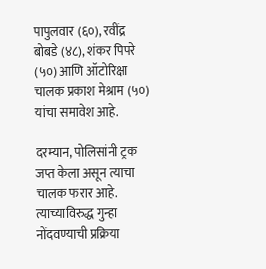पापुलवार (६०), रवींद्र बोबडे (४८), शंकर पिपरे (५०) आणि ऑटोरिक्षा चालक प्रकाश मेश्राम (५०) यांचा समावेश आहे.

दरम्यान, पोलिसांनी ट्रक जप्त केला असून त्याचा चालक फरार आहे. त्याच्याविरुद्ध गुन्हा नोंदवण्याची प्रक्रिया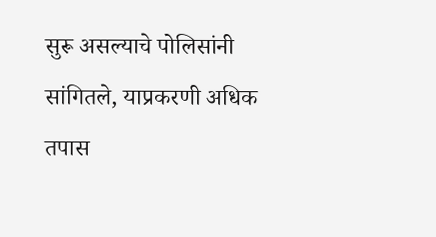सुरू असल्याचे पोलिसांनी सांगितले, याप्रकरणी अधिक तपास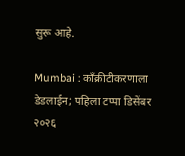सुरू आहे.

Mumbai : काँक्रीटीकरणाला डेडलाईन; पहिला टप्पा डिसेंबर २०२६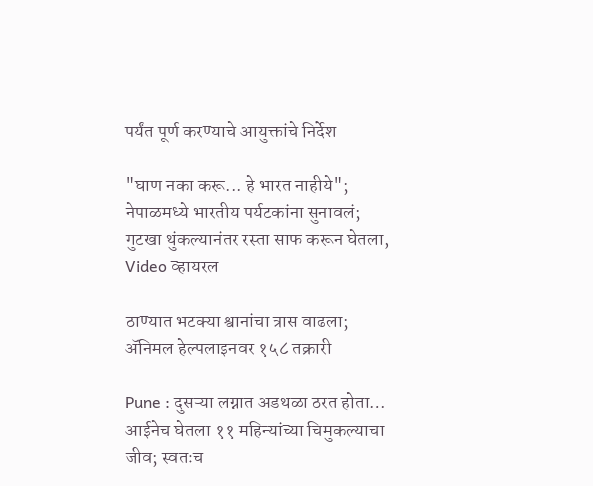पर्यंत पूर्ण करण्याचे आयुक्तांचे निर्देश

"घाण नका करू... हे भारत नाहीये"; नेपाळमध्ये भारतीय पर्यटकांना सुनावलं; गुटखा थुंकल्यानंतर रस्ता साफ करून घेतला, Video व्हायरल

ठाण्यात भटक्या श्वानांचा त्रास वाढला; ॲनिमल हेल्पलाइनवर १५८ तक्रारी

Pune : दुसऱ्या लग्नात अडथळा ठरत होता… आईनेच घेतला ११ महिन्यांच्या चिमुकल्याचा जीव; स्वतःच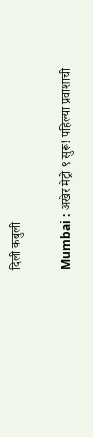दिली कबुली

Mumbai : अखेर मेट्रो ९ सुरू! पहिल्या प्रवाशाची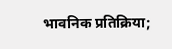भावनिक प्रतिक्रिया;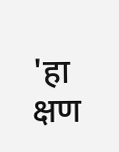'हा क्षण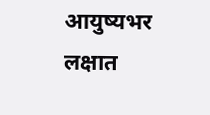आयुष्यभर लक्षात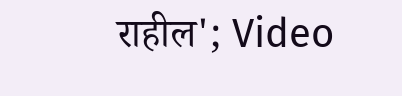राहील'; Video